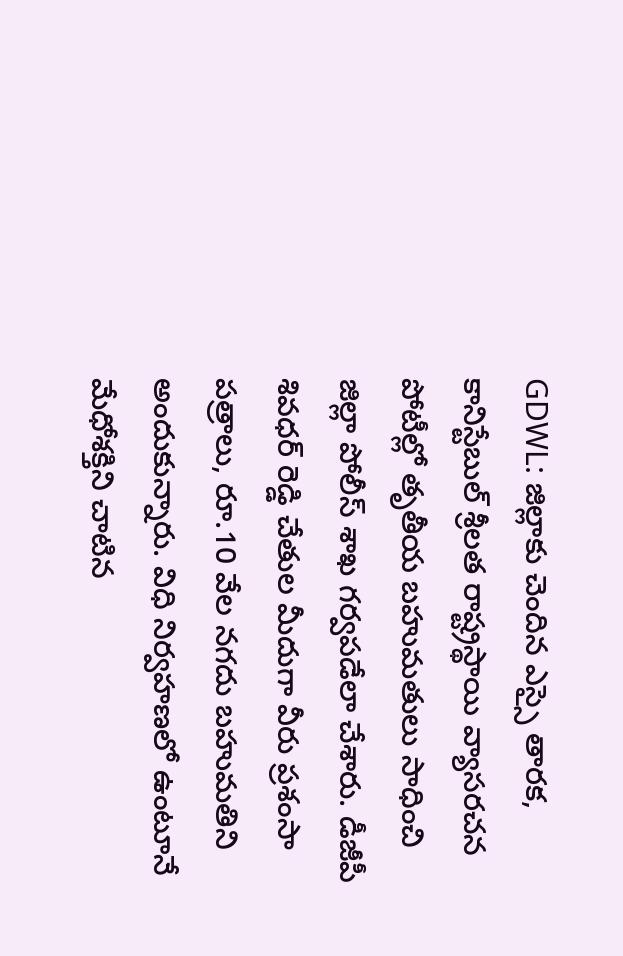GDWL: జిల్లాకు చెందిన ఎస్సై తారక, కానిస్టేబుల్ శ్రీలత రాష్ట్రస్థాయి వ్యాసరచన పోటీల్లో తృతీయ బహుమతులు సాధించి జిల్లా పోలీస్ శాఖ గర్వపడేలా చేశారు. డీజీపీ శివధర్ రెడ్డి చేతుల మీదుగా వీరు ప్రశంసా పత్రాలు, రూ.10 వేల నగదు బహుమతిని అందుకున్నారు. విధి నిర్వహణలో ఉంటూనే మేధోశక్తిని చాటిన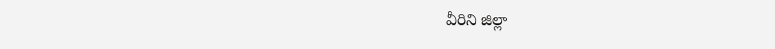వీరిని జిల్లా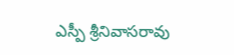ఎస్పీ శ్రీనివాసరావు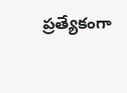ప్రత్యేకంగా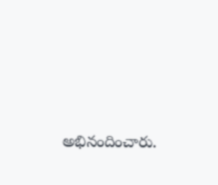అభినందించారు.